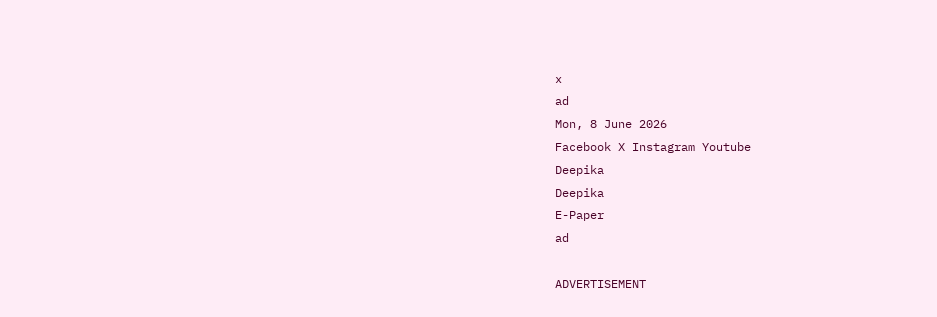x
ad
Mon, 8 June 2026
Facebook X Instagram Youtube
Deepika
Deepika
E-Paper
ad

ADVERTISEMENT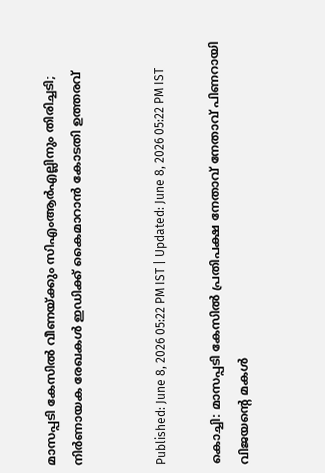മാസപ്പടി കേസിൽ വീണയ്ക്കും സിഎംആർഎല്ലിനും തിരിച്ചടി; നിർണായക രേഖകൾ ഇഡിക്ക് കൈമാറാൻ കോടതി ഉത്തരവ്


Published: June 8, 2026 05:22 PM IST | Updated: June 8, 2026 05:22 PM IST

കൊച്ചി: മാസപ്പടി കേസിൽ പ്രതിപക്ഷ നേതാവ് നേതാവ് പിണറായി വിജയന്‍റെ മകൾ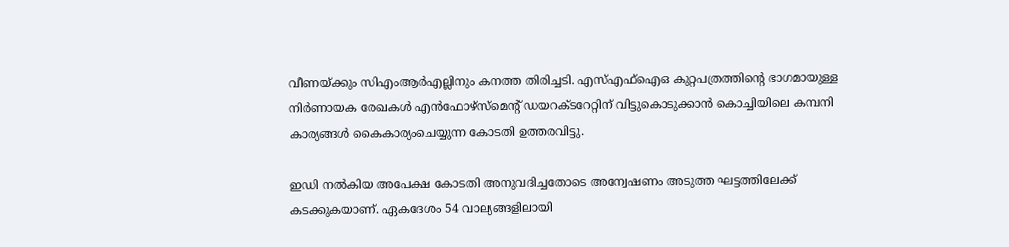വീണയ്ക്കും സിഎംആർഎല്ലിനും കനത്ത തിരിച്ചടി. എസ്എഫ്ഐഒ കുറ്റപത്രത്തിന്‍റെ ഭാഗമായുള്ള നിർണായക രേഖകൾ എൻഫോഴ്സ്മെന്റ് ഡയറക്ടറേറ്റിന് വിട്ടുകൊടുക്കാൻ കൊച്ചിയിലെ കമ്പനി കാര്യങ്ങൾ കൈകാര്യംചെയ്യുന്ന കോടതി ഉത്തരവിട്ടു.

ഇഡി നൽകിയ അപേക്ഷ കോടതി അനുവദിച്ചതോടെ അന്വേഷണം അടുത്ത ഘട്ടത്തിലേക്ക് കടക്കുകയാണ്. ഏകദേശം 54 വാല്യങ്ങളിലായി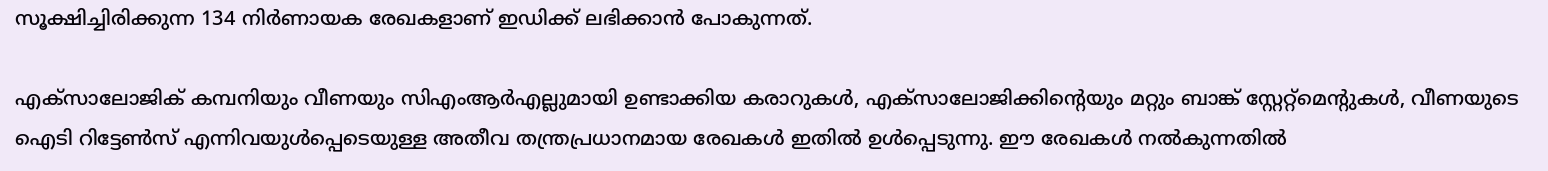സൂക്ഷിച്ചിരിക്കുന്ന 134 നിർണായക രേഖകളാണ് ഇഡിക്ക് ലഭിക്കാൻ പോകുന്നത്.

എക്സാലോജിക് കമ്പനിയും വീണയും സിഎംആർഎല്ലുമായി ഉണ്ടാക്കിയ കരാറുകൾ, എക്സാലോജിക്കിന്‍റെയും മറ്റും ബാങ്ക് സ്റ്റേറ്റ്‌മെന്‍റുകൾ, വീണയുടെ ഐടി റിട്ടേൺസ് എന്നിവയുൾപ്പെടെയുള്ള അതീവ തന്ത്രപ്രധാനമായ രേഖകൾ ഇതിൽ ഉൾപ്പെടുന്നു. ഈ രേഖകൾ നൽകുന്നതിൽ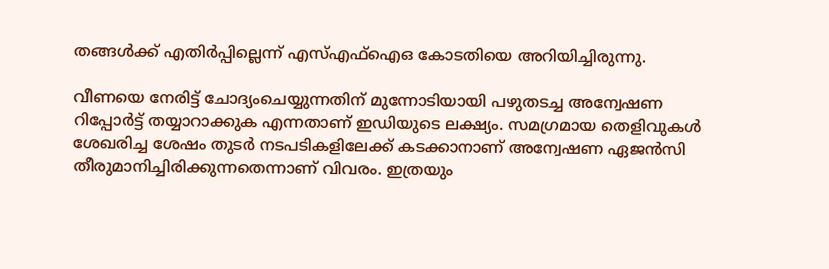തങ്ങൾക്ക് എതിർപ്പില്ലെന്ന് എസ്എഫ്ഐഒ കോടതിയെ അറിയിച്ചിരുന്നു.

വീണയെ നേരിട്ട് ചോദ്യംചെയ്യുന്നതിന് മുന്നോടിയായി പഴുതടച്ച അന്വേഷണ റിപ്പോർട്ട് തയ്യാറാക്കുക എന്നതാണ് ഇഡിയുടെ ലക്ഷ്യം. സമഗ്രമായ തെളിവുകൾ ശേഖരിച്ച ശേഷം തുടർ നടപടികളിലേക്ക് കടക്കാനാണ് അന്വേഷണ ഏജൻസി തീരുമാനിച്ചിരിക്കുന്നതെന്നാണ് വിവരം. ഇത്രയും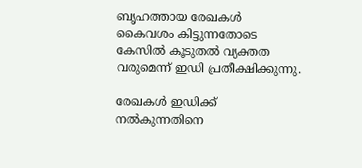ബൃഹത്തായ രേഖകൾ കൈവശം കിട്ടുന്നതോടെ കേസിൽ കൂടുതൽ വ്യക്തത വരുമെന്ന് ഇഡി പ്രതീക്ഷിക്കുന്നു.

രേഖകൾ ഇഡിക്ക് നൽകുന്നതിനെ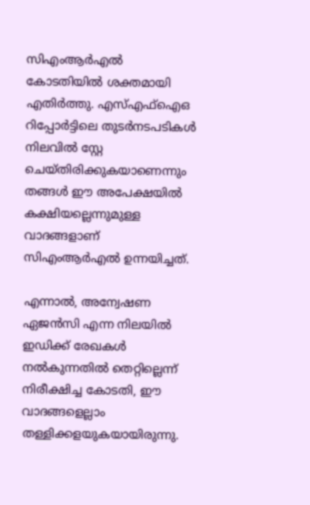സിഎംആർഎൽ കോടതിയിൽ ശക്തമായി എതിർത്തു. എസ്എഫ്ഐഒ റിപ്പോർട്ടിലെ തുടർനടപടികൾ നിലവിൽ സ്റ്റേ ചെയ്തിരിക്കുകയാണെന്നും തങ്ങൾ ഈ അപേക്ഷയിൽ കക്ഷിയല്ലെന്നുമുള്ള വാദങ്ങളാണ് സിഎംആർഎൽ ഉന്നയിച്ചത്.

എന്നാൽ, അന്വേഷണ ഏജൻസി എന്ന നിലയിൽ ഇഡിക്ക് രേഖകൾ നൽകുന്നതിൽ തെറ്റില്ലെന്ന് നിരീക്ഷിച്ച കോടതി, ഈ വാദങ്ങളെല്ലാം തള്ളിക്കളയുകയായിരുന്നു.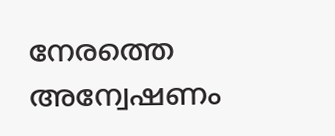നേരത്തെ അന്വേഷണം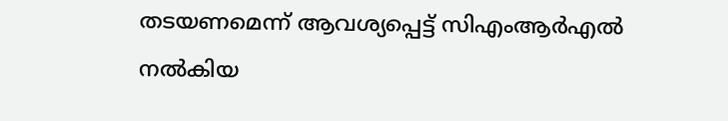തടയണമെന്ന് ആവശ്യപ്പെട്ട് സിഎംആർഎൽ നൽകിയ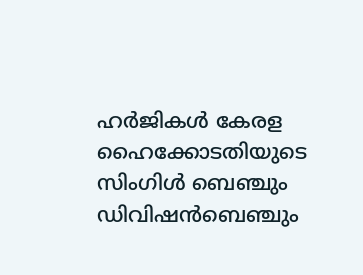ഹർജികൾ കേരള ഹൈക്കോടതിയുടെ സിംഗിൾ ബെഞ്ചും ഡിവിഷൻബെഞ്ചും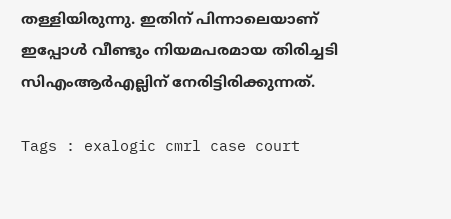തള്ളിയിരുന്നു. ഇതിന് പിന്നാലെയാണ് ഇപ്പോൾ വീണ്ടും നിയമപരമായ തിരിച്ചടി സിഎംആർഎല്ലിന് നേരിട്ടിരിക്കുന്നത്.

Tags : exalogic cmrl case court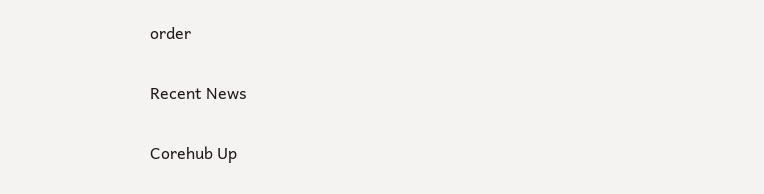order

Recent News

Corehub Up